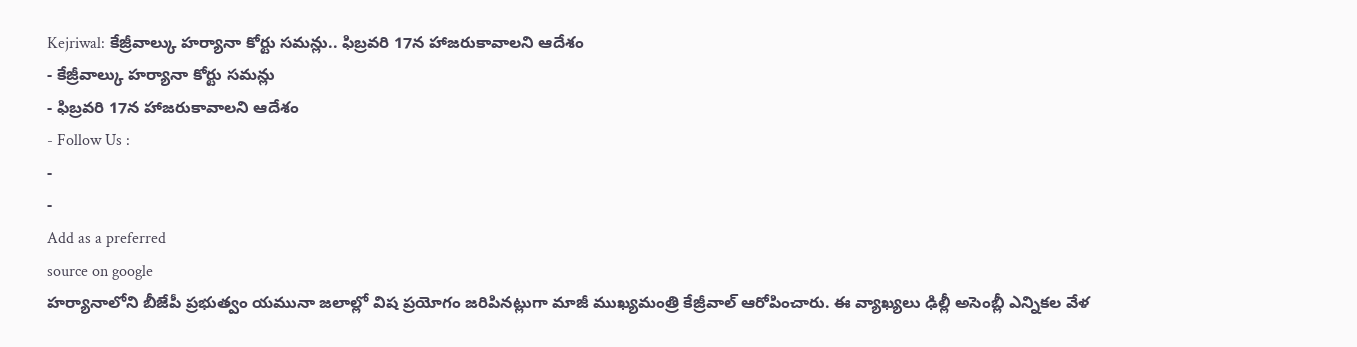Kejriwal: కేజ్రీవాల్కు హర్యానా కోర్టు సమన్లు.. ఫిబ్రవరి 17న హాజరుకావాలని ఆదేశం
- కేజ్రీవాల్కు హర్యానా కోర్టు సమన్లు
- ఫిబ్రవరి 17న హాజరుకావాలని ఆదేశం
- Follow Us :
-
-
Add as a preferred
source on google
హర్యానాలోని బీజేపీ ప్రభుత్వం యమునా జలాల్లో విష ప్రయోగం జరిపినట్లుగా మాజీ ముఖ్యమంత్రి కేజ్రీవాల్ ఆరోపించారు. ఈ వ్యాఖ్యలు ఢిల్లీ అసెంబ్లీ ఎన్నికల వేళ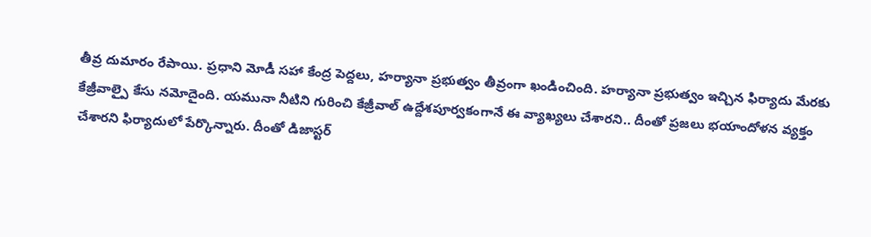తీవ్ర దుమారం రేపాయి. ప్రధాని మోడీ సహా కేంద్ర పెద్దలు, హర్యానా ప్రభుత్వం తీవ్రంగా ఖండించింది. హర్యానా ప్రభుత్వం ఇచ్చిన ఫిర్యాదు మేరకు కేజ్రీవాల్పై కేసు నమోదైంది. యమునా నీటిని గురించి కేజ్రీవాల్ ఉద్దేశపూర్వకంగానే ఈ వ్యాఖ్యలు చేశారని.. దీంతో ప్రజలు భయాందోళన వ్యక్తం చేశారని ఫిర్యాదులో పేర్కొన్నారు. దీంతో డిజాస్టర్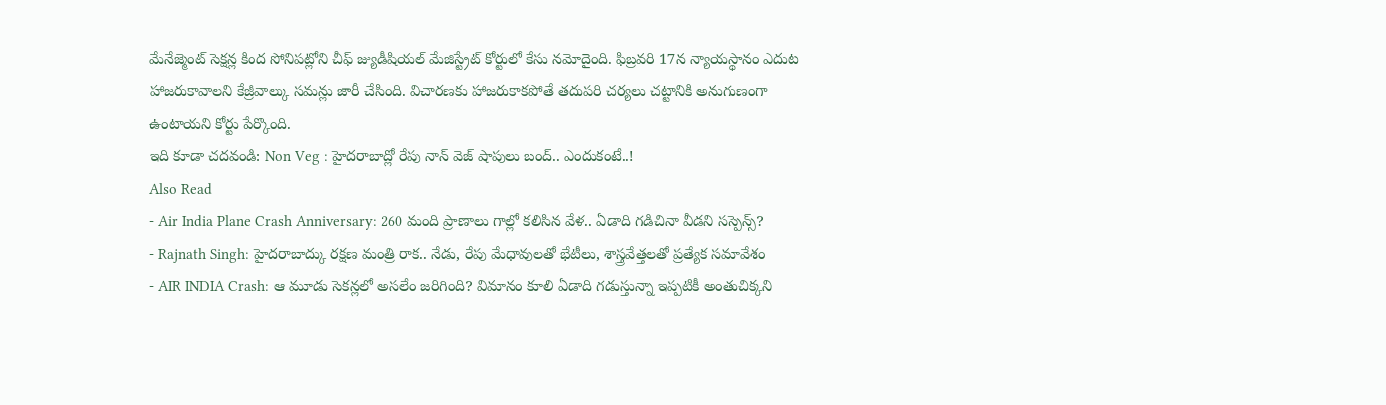మేనేజ్మెంట్ సెక్షన్ల కింద సోనిపట్లోని చీఫ్ జ్యుడీషియల్ మేజిస్ట్రేట్ కోర్టులో కేసు నమోదైంది. ఫిబ్రవరి 17న న్యాయస్థానం ఎదుట హాజరుకావాలని కేజ్రీవాల్కు సమన్లు జారీ చేసింది. విచారణకు హాజరుకాకపోతే తదుపరి చర్యలు చట్టానికి అనుగుణంగా ఉంటాయని కోర్టు పేర్కొంది.
ఇది కూడా చదవండి: Non Veg : హైదరాబాద్లో రేపు నాన్ వెజ్ షాపులు బంద్.. ఎందుకంటే..!
Also Read
- Air India Plane Crash Anniversary: 260 మంది ప్రాణాలు గాల్లో కలిసిన వేళ.. ఏడాది గడిచినా వీడని సస్పెన్స్?
- Rajnath Singh: హైదరాబాద్కు రక్షణ మంత్రి రాక.. నేడు, రేపు మేధావులతో భేటీలు, శాస్త్రవేత్తలతో ప్రత్యేక సమావేశం
- AIR INDIA Crash: ఆ మూడు సెకన్లలో అసలేం జరిగింది? విమానం కూలి ఏడాది గడుస్తున్నా ఇప్పటికీ అంతుచిక్కని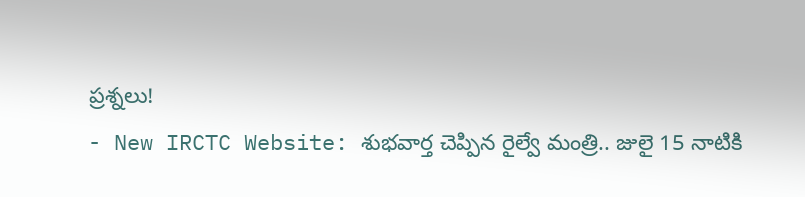ప్రశ్నలు!
- New IRCTC Website: శుభవార్త చెప్పిన రైల్వే మంత్రి.. జులై 15 నాటికి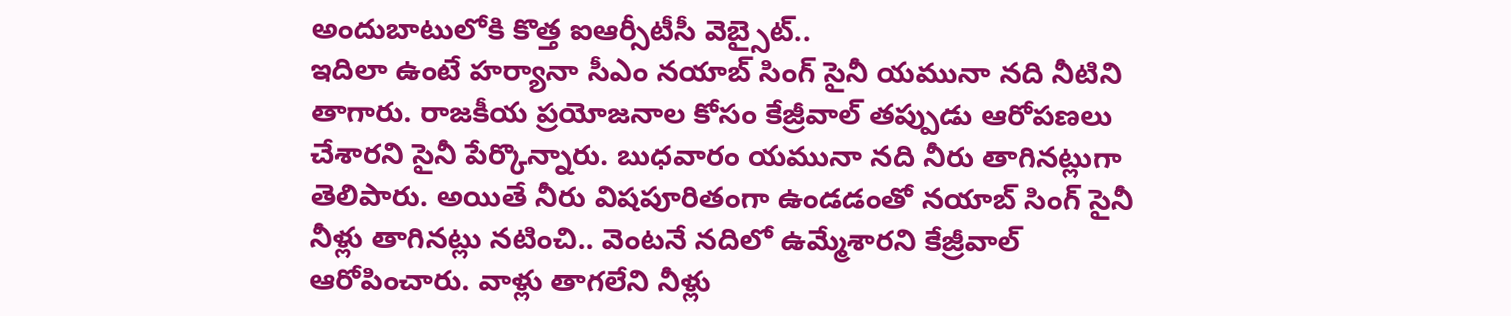అందుబాటులోకి కొత్త ఐఆర్సీటీసీ వెబ్సైట్..
ఇదిలా ఉంటే హర్యానా సీఎం నయాబ్ సింగ్ సైనీ యమునా నది నీటిని తాగారు. రాజకీయ ప్రయోజనాల కోసం కేజ్రీవాల్ తప్పుడు ఆరోపణలు చేశారని సైనీ పేర్కొన్నారు. బుధవారం యమునా నది నీరు తాగినట్లుగా తెలిపారు. అయితే నీరు విషపూరితంగా ఉండడంతో నయాబ్ సింగ్ సైనీ నీళ్లు తాగినట్లు నటించి.. వెంటనే నదిలో ఉమ్మేశారని కేజ్రీవాల్ ఆరోపించారు. వాళ్లు తాగలేని నీళ్లు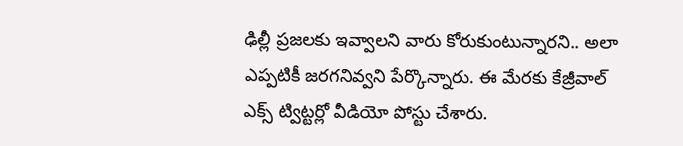ఢిల్లీ ప్రజలకు ఇవ్వాలని వారు కోరుకుంటున్నారని.. అలా ఎప్పటికీ జరగనివ్వని పేర్కొన్నారు. ఈ మేరకు కేజ్రీవాల్ ఎక్స్ ట్విట్టర్లో వీడియో పోస్టు చేశారు.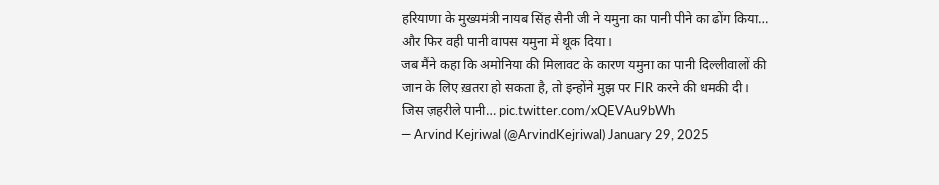हरियाणा के मुख्यमंत्री नायब सिंह सैनी जी ने यमुना का पानी पीने का ढोंग किया… और फिर वही पानी वापस यमुना में थूक दिया।
जब मैंने कहा कि अमोनिया की मिलावट के कारण यमुना का पानी दिल्लीवालों की जान के लिए ख़तरा हो सकता है, तो इन्होंने मुझ पर FIR करने की धमकी दी।
जिस ज़हरीले पानी… pic.twitter.com/xQEVAu9bWh
— Arvind Kejriwal (@ArvindKejriwal) January 29, 2025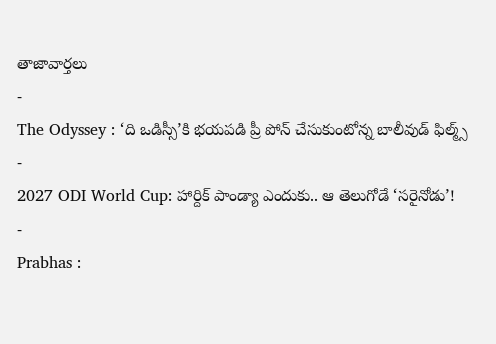తాజావార్తలు
-
The Odyssey : ‘ది ఒడిస్సీ’కి భయపడి ప్రీ పోన్ చేసుకుంటోన్న బాలీవుడ్ ఫిల్మ్స్
-
2027 ODI World Cup: హార్దిక్ పాండ్యా ఎందుకు.. ఆ తెలుగోడే ‘సరైనోడు’!
-
Prabhas :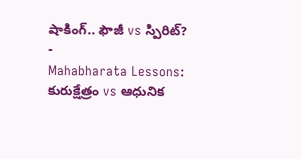షాకింగ్.. ఫౌజీ vs స్పిరిట్?
-
Mahabharata Lessons: కురుక్షేత్రం vs ఆధునిక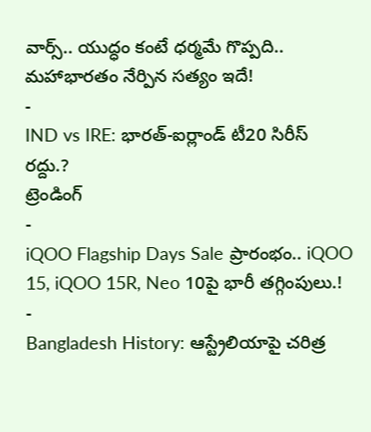వార్స్.. యుద్ధం కంటే ధర్మమే గొప్పది.. మహాభారతం నేర్పిన సత్యం ఇదే!
-
IND vs IRE: భారత్-ఐర్లాండ్ టీ20 సిరీస్ రద్దు.?
ట్రెండింగ్
-
iQOO Flagship Days Sale ప్రారంభం.. iQOO 15, iQOO 15R, Neo 10పై భారీ తగ్గింపులు.!
-
Bangladesh History: ఆస్ట్రేలియాపై చరిత్ర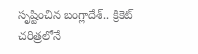సృష్టించిన బంగ్లాదేశ్.. క్రికెట్ చరిత్రలోనే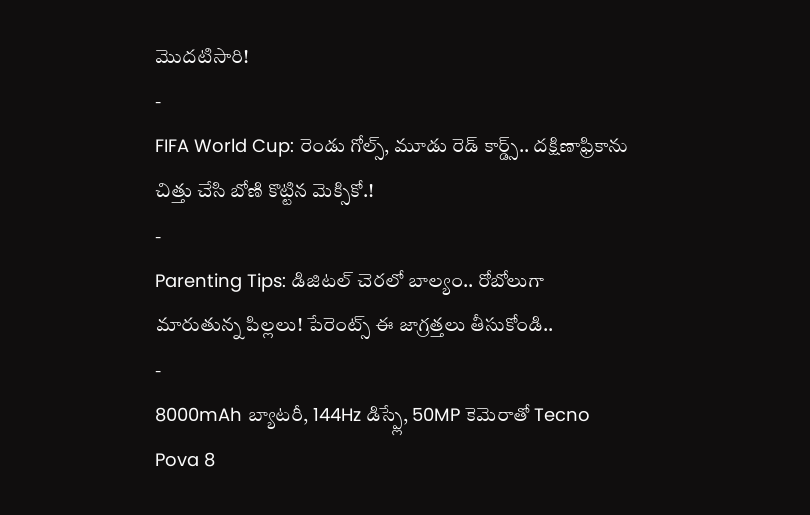మొదటిసారి!
-
FIFA World Cup: రెండు గోల్స్, మూడు రెడ్ కార్డ్స్.. దక్షిణాఫ్రికాను చిత్తు చేసి బోణి కొట్టిన మెక్సికో.!
-
Parenting Tips: డిజిటల్ చెరలో బాల్యం.. రోబోలుగా మారుతున్న పిల్లలు! పేరెంట్స్ ఈ జాగ్రత్తలు తీసుకోండి..
-
8000mAh బ్యాటరీ, 144Hz డిస్ప్లే, 50MP కెమెరాతో Tecno Pova 8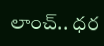లాంచ్.. ధర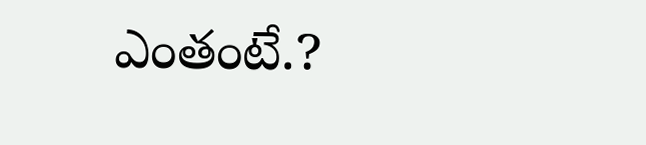ఎంతంటే.?